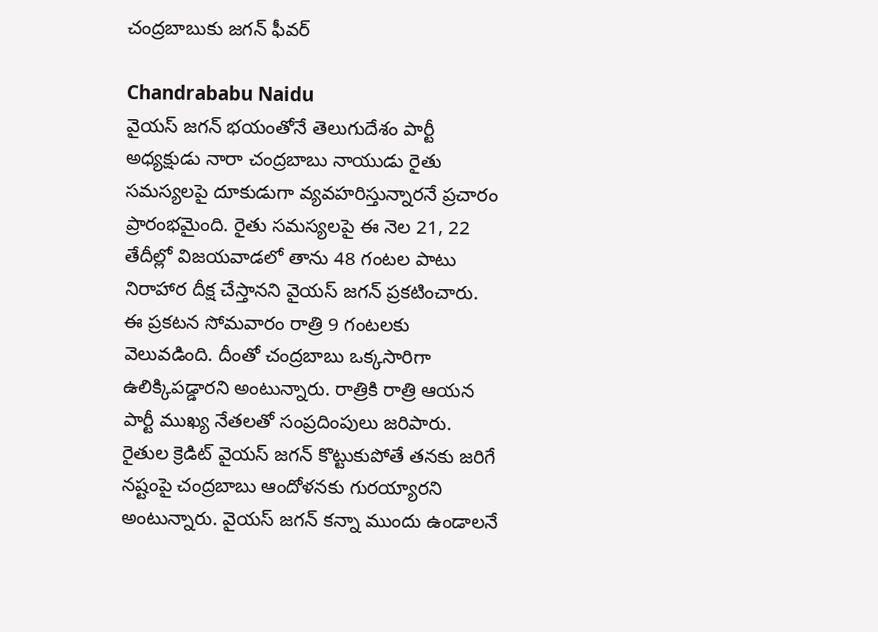చంద్రబాబుకు జగన్ ఫీవర్

Chandrababu Naidu
వైయస్ జగన్ భయంతోనే తెలుగుదేశం పార్టీ అధ్యక్షుడు నారా చంద్రబాబు నాయుడు రైతు సమస్యలపై దూకుడుగా వ్యవహరిస్తున్నారనే ప్రచారం ప్రారంభమైంది. రైతు సమస్యలపై ఈ నెల 21, 22 తేదీల్లో విజయవాడలో తాను 48 గంటల పాటు నిరాహార దీక్ష చేస్తానని వైయస్ జగన్ ప్రకటించారు. ఈ ప్రకటన సోమవారం రాత్రి 9 గంటలకు వెలువడింది. దీంతో చంద్రబాబు ఒక్కసారిగా ఉలిక్కిపడ్డారని అంటున్నారు. రాత్రికి రాత్రి ఆయన పార్టీ ముఖ్య నేతలతో సంప్రదింపులు జరిపారు. రైతుల క్రెడిట్ వైయస్ జగన్ కొట్టుకుపోతే తనకు జరిగే నష్టంపై చంద్రబాబు ఆందోళనకు గురయ్యారని అంటున్నారు. వైయస్ జగన్ కన్నా ముందు ఉండాలనే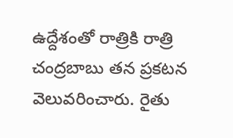ఉద్దేశంతో రాత్రికి రాత్రి చంద్రబాబు తన ప్రకటన వెలువరించారు. రైతు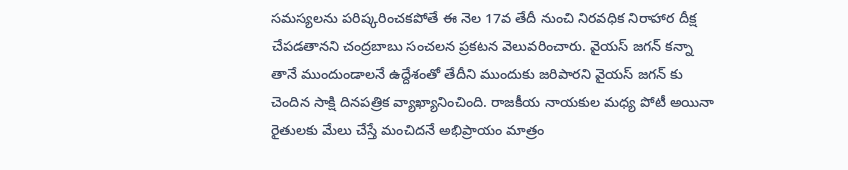సమస్యలను పరిష్కరించకపోతే ఈ నెల 17వ తేదీ నుంచి నిరవధిక నిరాహార దీక్ష చేపడతానని చంద్రబాబు సంచలన ప్రకటన వెలువరించారు. వైయస్ జగన్ కన్నా తానే ముందుండాలనే ఉద్దేశంతో తేదీని ముందుకు జరిపారని వైయస్ జగన్ కు చెందిన సాక్షి దినపత్రిక వ్యాఖ్యానించింది. రాజకీయ నాయకుల మధ్య పోటీ అయినా రైతులకు మేలు చేస్తే మంచిదనే అభిప్రాయం మాత్రం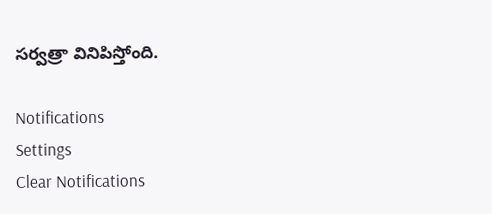సర్వత్రా వినిపిస్తోంది.

Notifications
Settings
Clear Notifications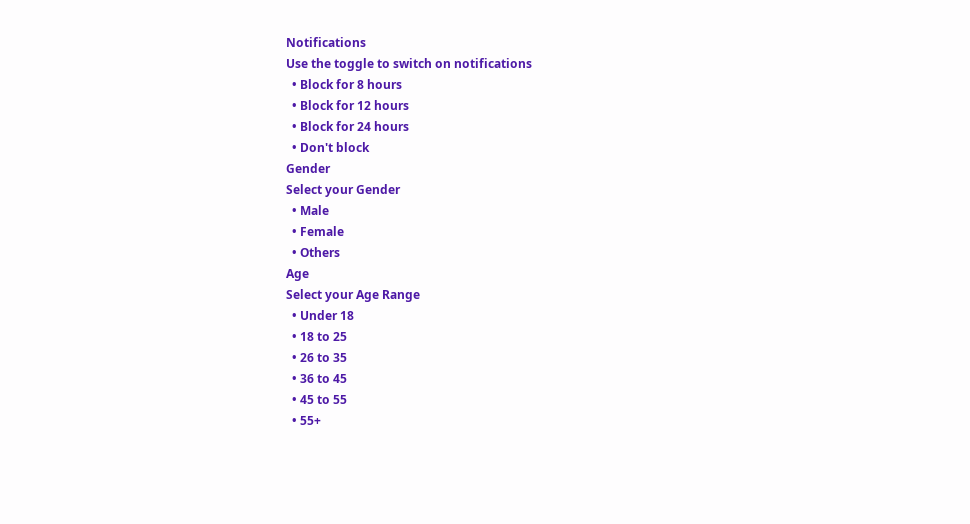Notifications
Use the toggle to switch on notifications
  • Block for 8 hours
  • Block for 12 hours
  • Block for 24 hours
  • Don't block
Gender
Select your Gender
  • Male
  • Female
  • Others
Age
Select your Age Range
  • Under 18
  • 18 to 25
  • 26 to 35
  • 36 to 45
  • 45 to 55
  • 55+